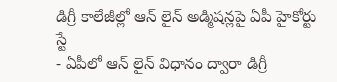డిగ్రీ కాలేజీల్లో ఆన్ లైన్ అడ్మిషన్లపై ఏపీ హైకోర్టు స్టే
- ఏపీలో ఆన్ లైన్ విధానం ద్వారా డిగ్రీ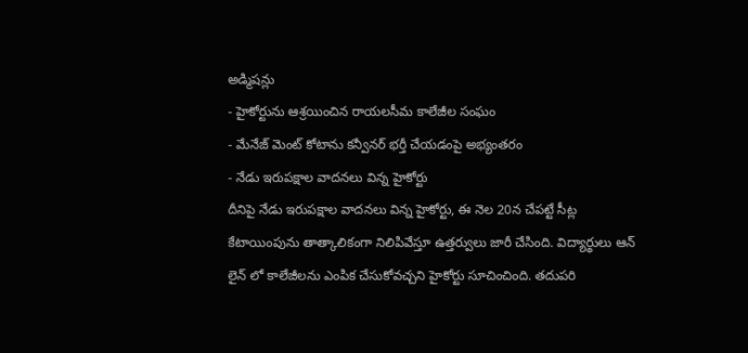అడ్మిషన్లు
- హైకోర్టును ఆశ్రయించిన రాయలసీమ కాలేజీల సంఘం
- మేనేజ్ మెంట్ కోటాను కన్వీనర్ భర్తీ చేయడంపై అభ్యంతరం
- నేడు ఇరుపక్షాల వాదనలు విన్న హైకోర్టు
దీనిపై నేడు ఇరుపక్షాల వాదనలు విన్న హైకోర్టు, ఈ నెల 20న చేపట్టే సీట్ల కేటాయింపును తాత్కాలికంగా నిలిపివేస్తూ ఉత్తర్వులు జారీ చేసింది. విద్యార్థులు ఆన్ లైన్ లో కాలేజీలను ఎంపిక చేసుకోవచ్చని హైకోర్టు సూచించింది. తదుపరి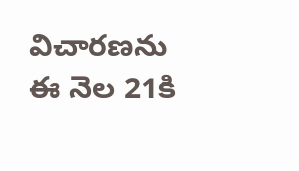విచారణను ఈ నెల 21కి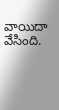వాయిదా వేసింది.